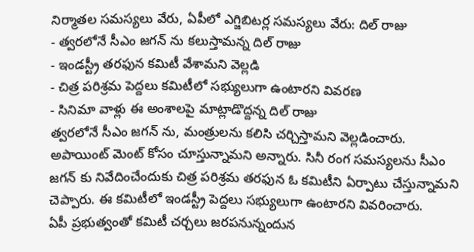నిర్మాతల సమస్యలు వేరు, ఏపీలో ఎగ్జిబిటర్ల సమస్యలు వేరు: దిల్ రాజు
- త్వరలోనే సీఎం జగన్ ను కలుస్తామన్న దిల్ రాజు
- ఇండస్ట్రీ తరఫున కమిటీ వేశామని వెల్లడి
- చిత్ర పరిశ్రమ పెద్దలు కమిటీలో సభ్యులుగా ఉంటారని వివరణ
- సినిమా వాళ్లు ఈ అంశాలపై మాట్లాడొద్దన్న దిల్ రాజు
త్వరలోనే సీఎం జగన్ ను, మంత్రులను కలిసి చర్చిస్తామని వెల్లడించారు. అపాయింట్ మెంట్ కోసం చూస్తున్నామని అన్నారు. సినీ రంగ సమస్యలను సీఎం జగన్ కు నివేదించేందుకు చిత్ర పరిశ్రమ తరఫున ఓ కమిటీని ఏర్పాటు చేస్తున్నామని చెప్పారు. ఈ కమిటీలో ఇండస్ట్రీ పెద్దలు సభ్యులుగా ఉంటారని వివరించారు.
ఏపీ ప్రభుత్వంతో కమిటీ చర్చలు జరపనున్నందున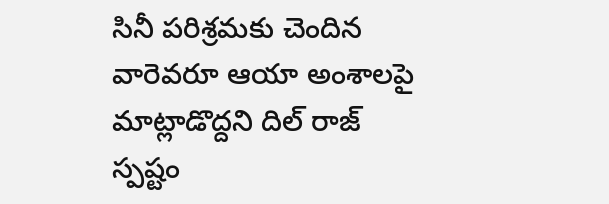సినీ పరిశ్రమకు చెందిన వారెవరూ ఆయా అంశాలపై మాట్లాడొద్దని దిల్ రాజ్ స్పష్టం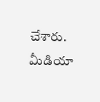చేశారు. మీడియా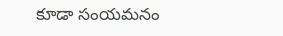కూడా సంయమనం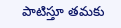పాటిస్తూ తమకు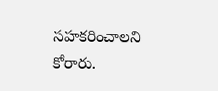సహకరించాలని కోరారు.